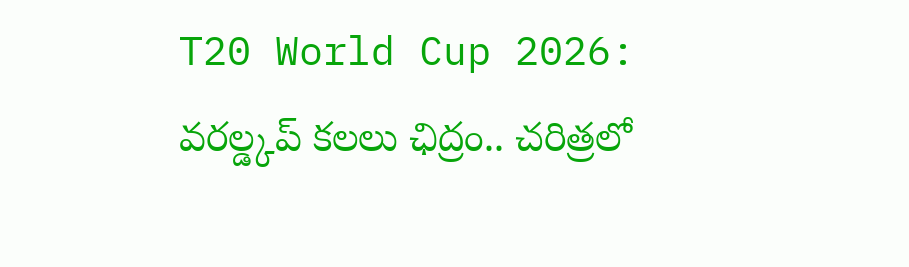T20 World Cup 2026: వరల్డ్కప్ కలలు ఛిద్రం.. చరిత్రలో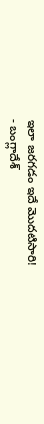ఇలా జరగడం ఇదే మొదటిసారి!
- బంగ్లాదేశ్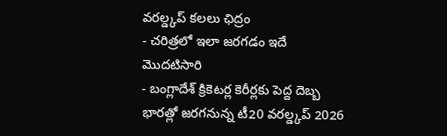వరల్డ్కప్ కలలు ఛిద్రం
- చరిత్రలో ఇలా జరగడం ఇదే మొదటిసారి
- బంగ్లాదేశ్ క్రికెటర్ల కెరీర్లకు పెద్ద దెబ్బ
భారత్లో జరగనున్న టీ20 వరల్డ్కప్ 2026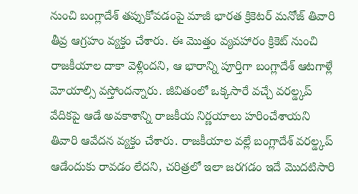నుంచి బంగ్లాదేశ్ తప్పుకోవడంపై మాజీ భారత క్రికెటర్ మనోజ్ తివారి తీవ్ర ఆగ్రహం వ్యక్తం చేశారు. ఈ మొత్తం వ్యవహారం క్రికెట్ నుంచి రాజకీయాల దాకా వెళ్లిందని, ఆ భారాన్ని పూర్తిగా బంగ్లాదేశ్ ఆటగాళ్లే మోయాల్సి వస్తోందన్నారు. జీవితంలో ఒక్కసారే వచ్చే వరల్డ్కప్ వేదికపై ఆడే అవకాశాన్ని రాజకీయ నిర్ణయాలు హరించేశాయని తివారి ఆవేదన వ్యక్తం చేశారు. రాజకీయాల వల్లే బంగ్లాదేశ్ వరల్డ్కప్ ఆడేందుకు రావడం లేదని, చరిత్రలో ఇలా జరగడం ఇదే మొదటిసారి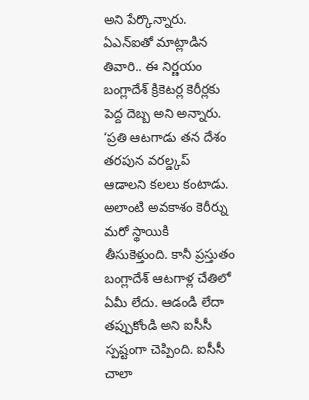అని పేర్కొన్నారు. ఏఎన్ఐతో మాట్లాడిన తివారి.. ఈ నిర్ణయం బంగ్లాదేశ్ క్రికెటర్ల కెరీర్లకు పెద్ద దెబ్బ అని అన్నారు.
‘ప్రతి ఆటగాడు తన దేశం తరపున వరల్డ్కప్ ఆడాలని కలలు కంటాడు. అలాంటి అవకాశం కెరీర్ను మరో స్థాయికి తీసుకెళ్తుంది. కానీ ప్రస్తుతం బంగ్లాదేశ్ ఆటగాళ్ల చేతిలో ఏమీ లేదు. ఆడండి లేదా తప్పుకోండి అని ఐసీసీ స్పష్టంగా చెప్పింది. ఐసీసీ చాలా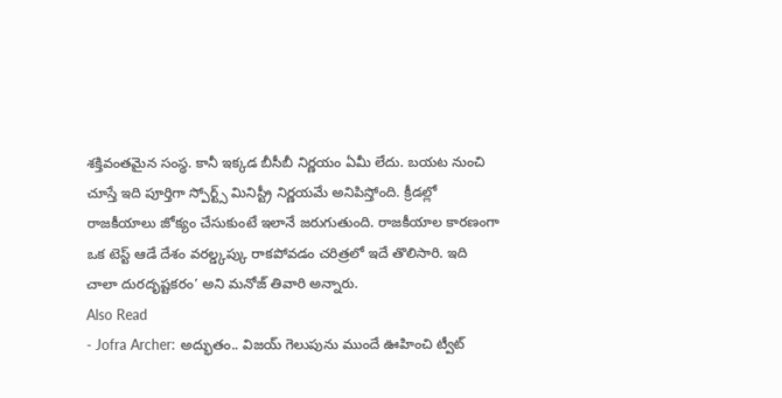శక్తివంతమైన సంస్థ. కానీ ఇక్కడ బీసీబీ నిర్ణయం ఏమీ లేదు. బయట నుంచి చూస్తే ఇది పూర్తిగా స్పోర్ట్స్ మినిస్ట్రీ నిర్ణయమే అనిపిస్తోంది. క్రీడల్లో రాజకీయాలు జోక్యం చేసుకుంటే ఇలానే జరుగుతుంది. రాజకీయాల కారణంగా ఒక టెస్ట్ ఆడే దేశం వరల్డ్కప్కు రాకపోవడం చరిత్రలో ఇదే తొలిసారి. ఇది చాలా దురదృష్టకరం’ అని మనోజ్ తివారి అన్నారు.
Also Read
- Jofra Archer: అద్భుతం.. విజయ్ గెలుపును ముందే ఊహించి ట్వీట్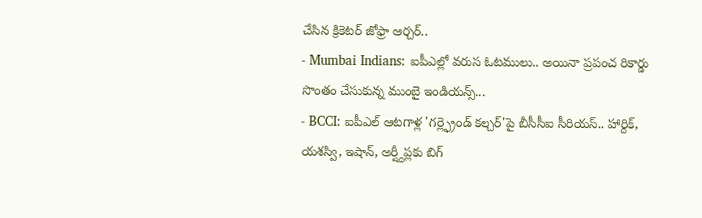చేసిన క్రికెటర్ జోఫ్రా ఆర్చర్..
- Mumbai Indians: ఐపీఎల్లో వరుస ఓటములు.. అయినా ప్రపంచ రికార్డు సొంతం చేసుకున్న ముంబై ఇండియన్స్...
- BCCI: ఐపీఎల్ ఆటగాళ్ల 'గర్ల్ఫ్రెండ్ కల్చర్'పై బీసీసీఐ సీరియస్.. హార్దిక్, యశస్వి, ఇషాన్, అర్ష్దీప్లకు బిగ్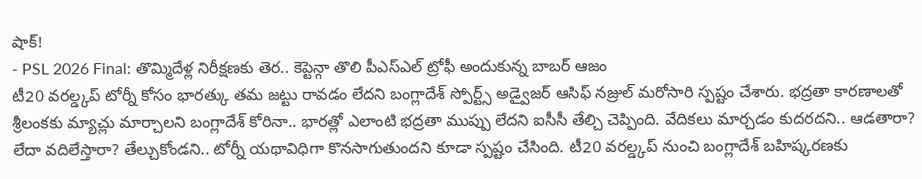షాక్!
- PSL 2026 Final: తొమ్మిదేళ్ల నిరీక్షణకు తెర.. కెప్టెన్గా తొలి పీఎస్ఎల్ ట్రోఫీ అందుకున్న బాబర్ ఆజం
టీ20 వరల్డ్కప్ టోర్నీ కోసం భారత్కు తమ జట్టు రావడం లేదని బంగ్లాదేశ్ స్పోర్ట్స్ అడ్వైజర్ ఆసిఫ్ నజ్రుల్ మరోసారి స్పష్టం చేశారు. భద్రతా కారణాలతో శ్రీలంకకు మ్యాచ్లు మార్చాలని బంగ్లాదేశ్ కోరినా.. భారత్లో ఎలాంటి భద్రతా ముప్పు లేదని ఐసీసీ తేల్చి చెప్పింది. వేదికలు మార్చడం కుదరదని.. ఆడతారా? లేదా వదిలేస్తారా? తేల్చుకోండని.. టోర్నీ యథావిధిగా కొనసాగుతుందని కూడా స్పష్టం చేసింది. టీ20 వరల్డ్కప్ నుంచి బంగ్లాదేశ్ బహిష్కరణకు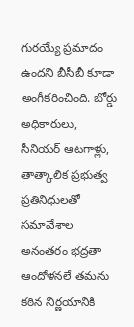గురయ్యే ప్రమాదం ఉందని బీసీబీ కూడా అంగీకరించింది. బోర్డు అధికారులు, సీనియర్ ఆటగాళ్లు, తాత్కాలిక ప్రభుత్వ ప్రతినిధులతో సమావేశాల అనంతరం భద్రతా ఆందోళనలే తమను కఠిన నిర్ణయానికి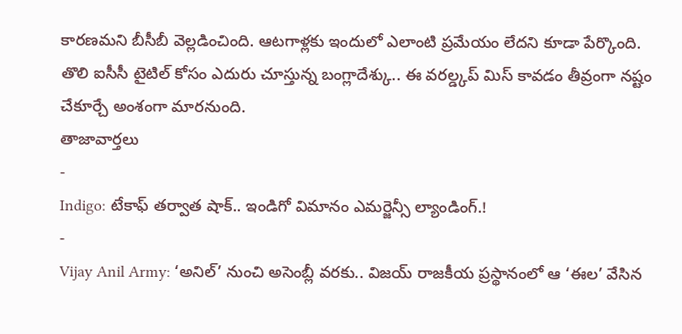కారణమని బీసీబీ వెల్లడించింది. ఆటగాళ్లకు ఇందులో ఎలాంటి ప్రమేయం లేదని కూడా పేర్కొంది. తొలి ఐసీసీ టైటిల్ కోసం ఎదురు చూస్తున్న బంగ్లాదేశ్కు.. ఈ వరల్డ్కప్ మిస్ కావడం తీవ్రంగా నష్టం చేకూర్చే అంశంగా మారనుంది.
తాజావార్తలు
-
Indigo: టేకాఫ్ తర్వాత షాక్.. ఇండిగో విమానం ఎమర్జెన్సీ ల్యాండింగ్.!
-
Vijay Anil Army: ‘అనిల్’ నుంచి అసెంబ్లీ వరకు.. విజయ్ రాజకీయ ప్రస్థానంలో ఆ ‘ఈల’ వేసిన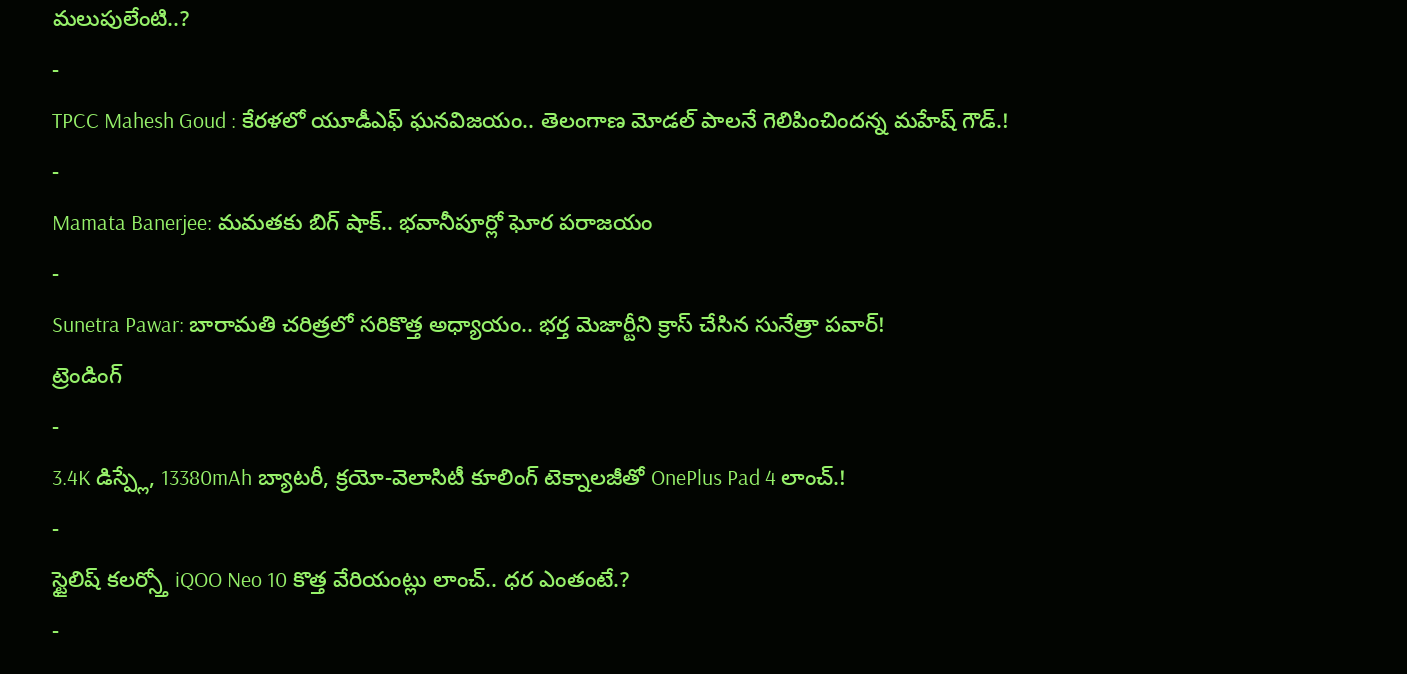మలుపులేంటి..?
-
TPCC Mahesh Goud : కేరళలో యూడీఎఫ్ ఘనవిజయం.. తెలంగాణ మోడల్ పాలనే గెలిపించిందన్న మహేష్ గౌడ్.!
-
Mamata Banerjee: మమతకు బిగ్ షాక్.. భవానీపూర్లో ఘోర పరాజయం
-
Sunetra Pawar: బారామతి చరిత్రలో సరికొత్త అధ్యాయం.. భర్త మెజార్టీని క్రాస్ చేసిన సునేత్రా పవార్!
ట్రెండింగ్
-
3.4K డిస్ప్లే, 13380mAh బ్యాటరీ, క్రయో-వెలాసిటీ కూలింగ్ టెక్నాలజీతో OnePlus Pad 4 లాంచ్.!
-
స్టైలిష్ కలర్స్తో iQOO Neo 10 కొత్త వేరియంట్లు లాంచ్.. ధర ఎంతంటే.?
-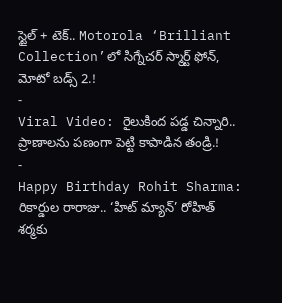స్టైల్ + టెక్.. Motorola ‘Brilliant Collection’లో సిగ్నేచర్ స్మార్ట్ ఫోన్, మోటో బడ్స్ 2.!
-
Viral Video: రైలుకింద పడ్డ చిన్నారి.. ప్రాణాలను పణంగా పెట్టి కాపాడిన తండ్రి.!
-
Happy Birthday Rohit Sharma: రికార్డుల రారాజు.. ‘హిట్ మ్యాన్’ రోహిత్ శర్మకు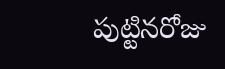పుట్టినరోజు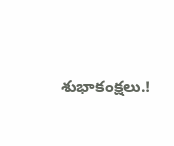శుభాకంక్షలు.!